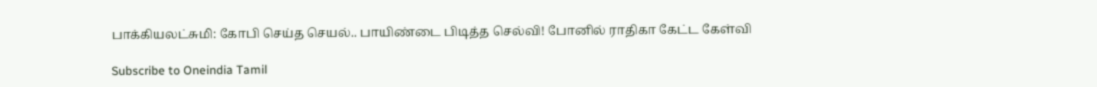பாக்கியலட்சுமி: கோபி செய்த செயல்.. பாயிண்டை பிடித்த செல்வி! போனில் ராதிகா கேட்ட கேள்வி

Subscribe to Oneindia Tamil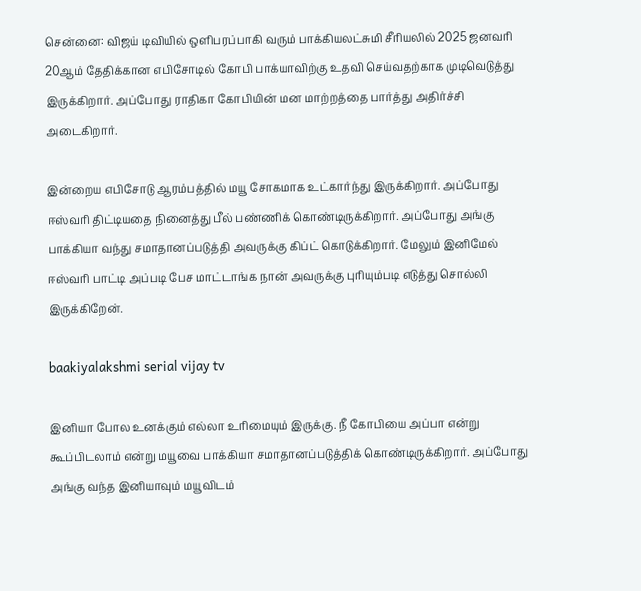சென்னை: விஜய் டிவியில் ஒளிபரப்பாகி வரும் பாக்கியலட்சுமி சீரியலில் 2025 ஜனவரி 20ஆம் தேதிக்கான எபிசோடில் கோபி பாக்யாவிற்கு உதவி செய்வதற்காக முடிவெடுத்து இருக்கிறார். அப்போது ராதிகா கோபியின் மன மாற்றத்தை பார்த்து அதிர்ச்சி அடைகிறார்.

இன்றைய எபிசோடு ஆரம்பத்தில் மயூ சோகமாக உட்கார்ந்து இருக்கிறார். அப்போது ஈஸ்வரி திட்டியதை நினைத்து பீல் பண்ணிக் கொண்டிருக்கிறார். அப்போது அங்கு பாக்கியா வந்து சமாதானப்படுத்தி அவருக்கு கிப்ட் கொடுக்கிறார். மேலும் இனிமேல் ஈஸ்வரி பாட்டி அப்படி பேச மாட்டாங்க நான் அவருக்கு புரியும்படி எடுத்து சொல்லி இருக்கிறேன்.

baakiyalakshmi serial vijay tv

இனியா போல உனக்கும் எல்லா உரிமையும் இருக்கு. நீ கோபியை அப்பா என்று கூப்பிடலாம் என்று மயூவை பாக்கியா சமாதானப்படுத்திக் கொண்டிருக்கிறார். அப்போது அங்கு வந்த இனியாவும் மயூவிடம்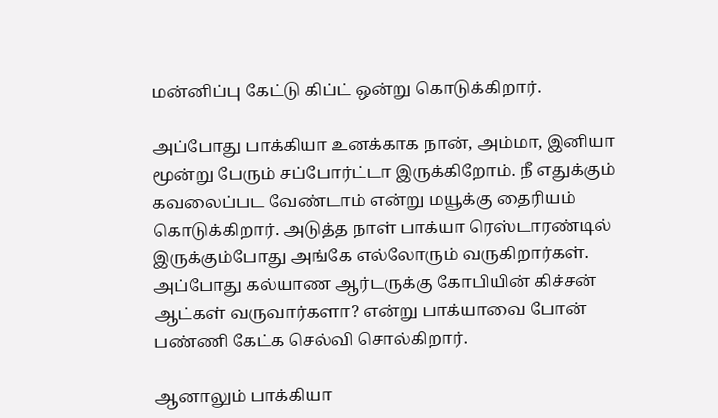மன்னிப்பு கேட்டு கிப்ட் ஒன்று கொடுக்கிறார்.

அப்போது பாக்கியா உனக்காக நான், அம்மா, இனியா மூன்று பேரும் சப்போர்ட்டா இருக்கிறோம். நீ எதுக்கும் கவலைப்பட வேண்டாம் என்று மயூக்கு தைரியம் கொடுக்கிறார். அடுத்த நாள் பாக்யா ரெஸ்டாரண்டில் இருக்கும்போது அங்கே எல்லோரும் வருகிறார்கள். அப்போது கல்யாண ஆர்டருக்கு கோபியின் கிச்சன் ஆட்கள் வருவார்களா? என்று பாக்யாவை போன் பண்ணி கேட்க செல்வி சொல்கிறார்.

ஆனாலும் பாக்கியா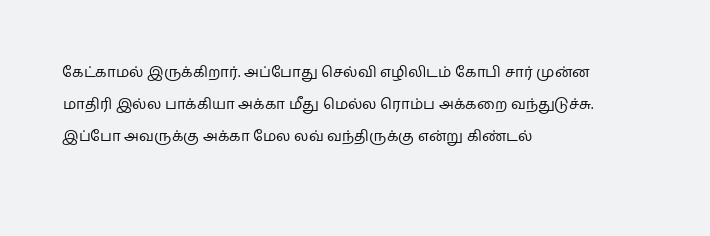கேட்காமல் இருக்கிறார். அப்போது செல்வி எழிலிடம் கோபி சார் முன்ன மாதிரி இல்ல பாக்கியா அக்கா மீது மெல்ல ரொம்ப அக்கறை வந்துடுச்சு. இப்போ அவருக்கு அக்கா மேல லவ் வந்திருக்கு என்று கிண்டல்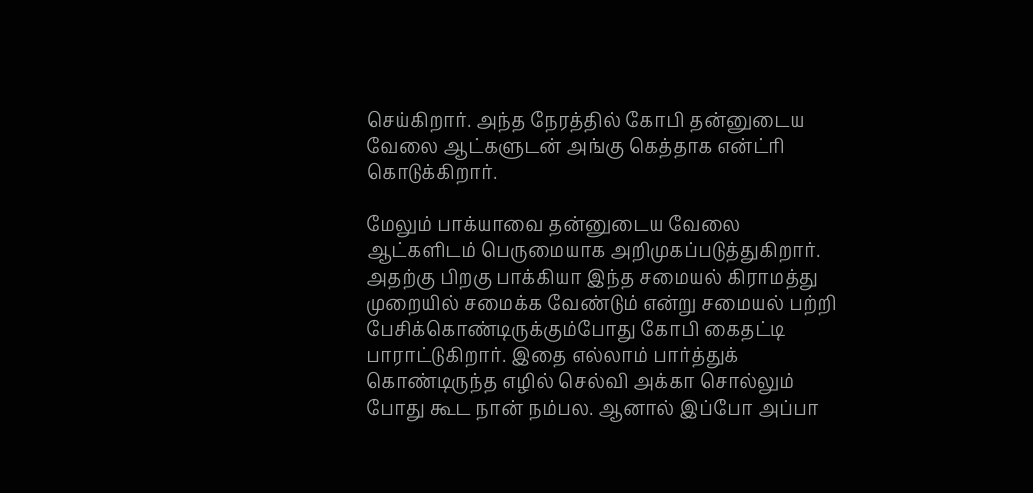செய்கிறார். அந்த நேரத்தில் கோபி தன்னுடைய வேலை ஆட்களுடன் அங்கு கெத்தாக என்ட்ரி கொடுக்கிறார்.

மேலும் பாக்யாவை தன்னுடைய வேலை ஆட்களிடம் பெருமையாக அறிமுகப்படுத்துகிறார். அதற்கு பிறகு பாக்கியா இந்த சமையல் கிராமத்து முறையில் சமைக்க வேண்டும் என்று சமையல் பற்றி பேசிக்கொண்டிருக்கும்போது கோபி கைதட்டி பாராட்டுகிறார். இதை எல்லாம் பார்த்துக் கொண்டிருந்த எழில் செல்வி அக்கா சொல்லும் போது கூட நான் நம்பல. ஆனால் இப்போ அப்பா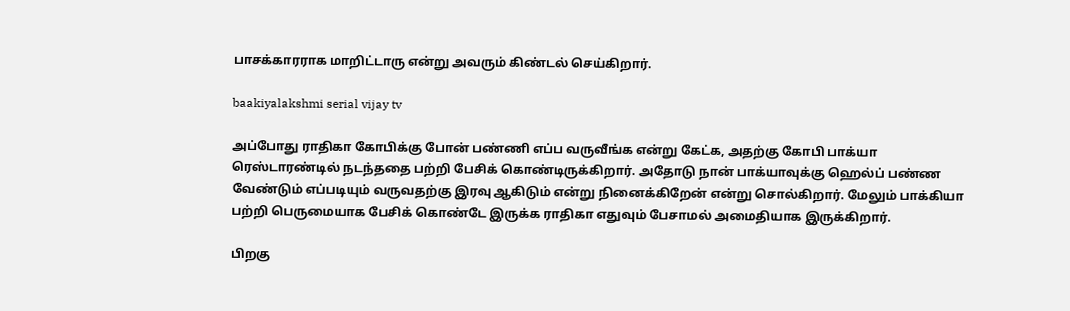பாசக்காரராக மாறிட்டாரு என்று அவரும் கிண்டல் செய்கிறார்.

baakiyalakshmi serial vijay tv

அப்போது ராதிகா கோபிக்கு போன் பண்ணி எப்ப வருவீங்க என்று கேட்க, அதற்கு கோபி பாக்யா ரெஸ்டாரண்டில் நடந்ததை பற்றி பேசிக் கொண்டிருக்கிறார். அதோடு நான் பாக்யாவுக்கு ஹெல்ப் பண்ண வேண்டும் எப்படியும் வருவதற்கு இரவு ஆகிடும் என்று நினைக்கிறேன் என்று சொல்கிறார். மேலும் பாக்கியா பற்றி பெருமையாக பேசிக் கொண்டே இருக்க ராதிகா எதுவும் பேசாமல் அமைதியாக இருக்கிறார்.

பிறகு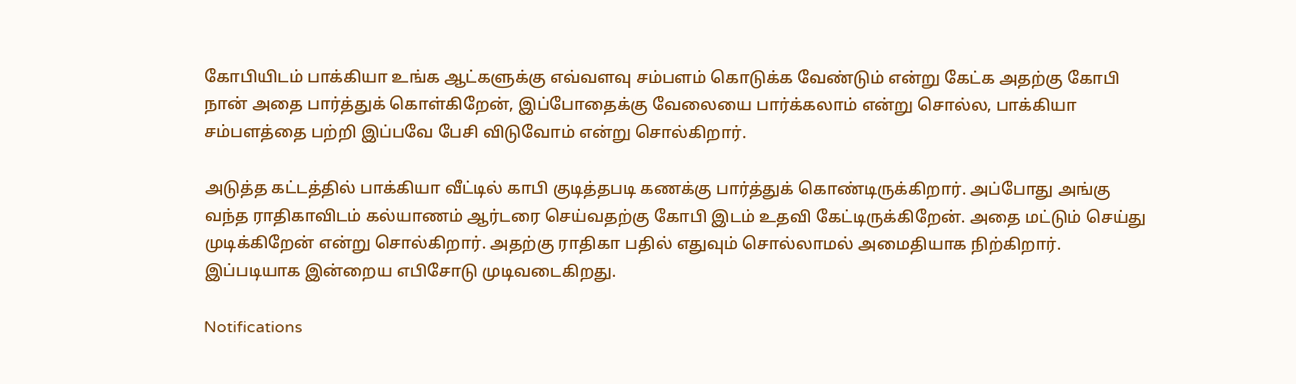கோபியிடம் பாக்கியா உங்க ஆட்களுக்கு எவ்வளவு சம்பளம் கொடுக்க வேண்டும் என்று கேட்க அதற்கு கோபி நான் அதை பார்த்துக் கொள்கிறேன், இப்போதைக்கு வேலையை பார்க்கலாம் என்று சொல்ல, பாக்கியா சம்பளத்தை பற்றி இப்பவே பேசி விடுவோம் என்று சொல்கிறார்.

அடுத்த கட்டத்தில் பாக்கியா வீட்டில் காபி குடித்தபடி கணக்கு பார்த்துக் கொண்டிருக்கிறார். அப்போது அங்கு வந்த ராதிகாவிடம் கல்யாணம் ஆர்டரை செய்வதற்கு கோபி இடம் உதவி கேட்டிருக்கிறேன். அதை மட்டும் செய்து முடிக்கிறேன் என்று சொல்கிறார். அதற்கு ராதிகா பதில் எதுவும் சொல்லாமல் அமைதியாக நிற்கிறார். இப்படியாக இன்றைய எபிசோடு முடிவடைகிறது.

Notifications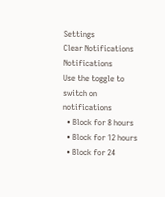Settings
Clear Notifications
Notifications
Use the toggle to switch on notifications
  • Block for 8 hours
  • Block for 12 hours
  • Block for 24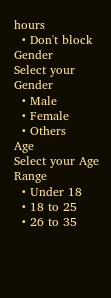hours
  • Don't block
Gender
Select your Gender
  • Male
  • Female
  • Others
Age
Select your Age Range
  • Under 18
  • 18 to 25
  • 26 to 35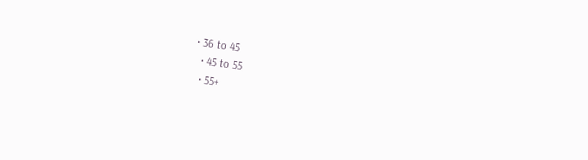• 36 to 45
  • 45 to 55
  • 55+